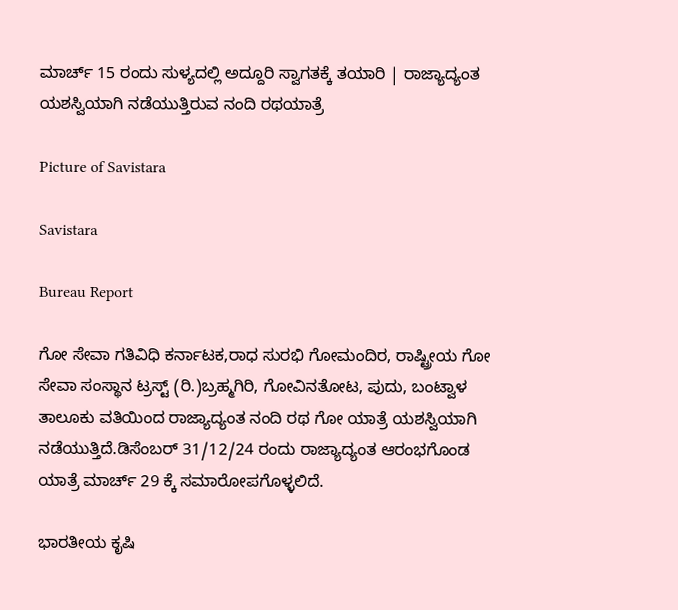ಮಾರ್ಚ್ 15 ರಂದು ಸುಳ್ಯದಲ್ಲಿ ಅದ್ದೂರಿ ಸ್ವಾಗತಕ್ಕೆ ತಯಾರಿ | ರಾಜ್ಯಾದ್ಯಂತ ಯಶಸ್ವಿಯಾಗಿ ನಡೆಯುತ್ತಿರುವ ನಂದಿ ರಥಯಾತ್ರೆ

Picture of Savistara

Savistara

Bureau Report

ಗೋ ಸೇವಾ ಗತಿವಿಧಿ ಕರ್ನಾಟಕ,ರಾಧ ಸುರಭಿ ಗೋಮಂದಿರ, ರಾಷ್ಟ್ರೀಯ ಗೋ ಸೇವಾ ಸಂಸ್ಥಾನ ಟ್ರಸ್ಟ್ (ರಿ.)ಬ್ರಹ್ಮಗಿರಿ, ಗೋವಿನತೋಟ, ಪುದು, ಬಂಟ್ವಾಳ ತಾಲೂಕು ವತಿಯಿಂದ ರಾಜ್ಯಾದ್ಯಂತ ನಂದಿ ರಥ ಗೋ ಯಾತ್ರೆ ಯಶಸ್ವಿಯಾಗಿ ನಡೆಯುತ್ತಿದೆ.ಡಿಸೆಂಬರ್ 31/12/24 ರಂದು ರಾಜ್ಯಾದ್ಯಂತ ಆರಂಭಗೊಂಡ ಯಾತ್ರೆ ಮಾರ್ಚ್ 29 ಕ್ಕೆ ಸಮಾರೋಪಗೊಳ್ಳಲಿದೆ.

ಭಾರತೀಯ ಕೃಷಿ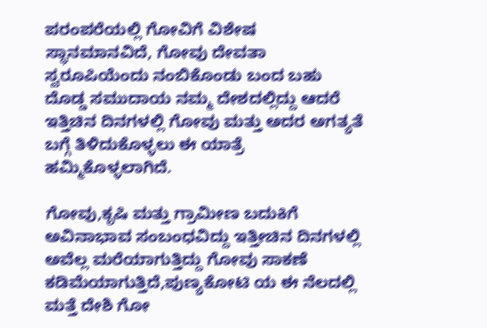ಪರಂಪರೆಯಲ್ಲಿ ಗೋವಿಗೆ ವಿಶೇಷ ಸ್ಥಾನಮಾನವಿದೆ, ಗೋವು ದೇವತಾ ಸ್ವರೂಪಿಯೆಂದು ನಂಬಿಕೊಂಡು ಬಂದ ಬಹು ದೊಡ್ಡ ಸಮುದಾಯ ನಮ್ಮ ದೇಶದಲ್ಲಿದ್ದು ಆದರೆ ಇತ್ತಿಚಿನ ದಿನಗಳಲ್ಲಿ ಗೋವು ಮತ್ತು ಅದರ ಅಗತ್ಯತೆ ಬಗ್ಗೆ ತಿಳಿದುಕೊಳ್ಳಲು ಈ ಯಾತ್ರೆ ಹಮ್ಮಿಕೊಳ್ಳಲಾಗಿದೆ.

ಗೋವು,ಕೃಷಿ ಮತ್ತು ಗ್ರಾಮೀಣ ಬದುಕಿಗೆ ಅವಿನಾಭಾವ ಸಂಬಂಧವಿದ್ದು ಇತ್ತೀಚಿನ ದಿನಗಳಲ್ಲಿ ಅವೆಲ್ಲ ಮರೆಯಾಗುತ್ತಿದ್ದು ಗೋವು ಸಾಕಣೆ ಕಡಿಮೆಯಾಗುತ್ತಿದೆ,ಪುಣ್ಯಕೋಟಿ ಯ ಈ ನೆಲದಲ್ಲಿ ಮತ್ತೆ ದೇಶಿ ಗೋ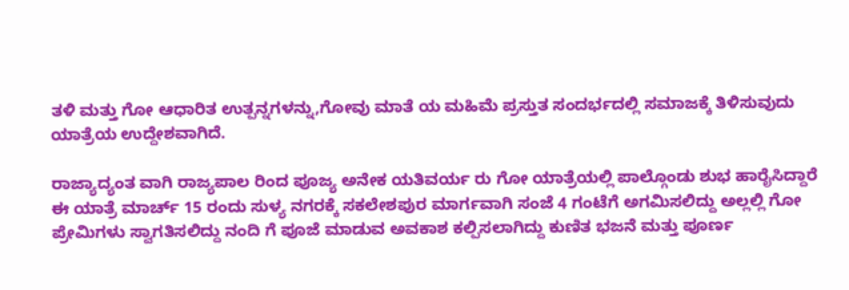ತಳಿ ಮತ್ತು ಗೋ ಆಧಾರಿತ ಉತ್ಪನ್ನಗಳನ್ನು,ಗೋವು ಮಾತೆ ಯ ಮಹಿಮೆ ಪ್ರಸ್ತುತ ಸಂದರ್ಭದಲ್ಲಿ ಸಮಾಜಕ್ಕೆ ತಿಳಿಸುವುದು ಯಾತ್ರೆಯ ಉದ್ದೇಶವಾಗಿದೆ.

ರಾಜ್ಯಾದ್ಯಂತ ವಾಗಿ ರಾಜ್ಯಪಾಲ ರಿಂದ ಪೂಜ್ಯ ಅನೇಕ ಯತಿವರ್ಯ ರು ಗೋ ಯಾತ್ರೆಯಲ್ಲಿ ಪಾಲ್ಗೊಂಡು ಶುಭ ಹಾರೈಸಿದ್ದಾರೆ ಈ ಯಾತ್ರೆ ಮಾರ್ಚ್ 15 ರಂದು ಸುಳ್ಯ ನಗರಕ್ಕೆ ಸಕಲೇಶಪುರ ಮಾರ್ಗವಾಗಿ ಸಂಜೆ 4 ಗಂಟೆಗೆ ಅಗಮಿಸಲಿದ್ದು ಅಲ್ಲಲ್ಲಿ ಗೋ ಪ್ರೇಮಿಗಳು ಸ್ವಾಗತಿಸಲಿದ್ದು ನಂದಿ ಗೆ ಪೂಜೆ ಮಾಡುವ ಅವಕಾಶ ಕಲ್ಪಿಸಲಾಗಿದ್ದು ಕುಣಿತ ಭಜನೆ ಮತ್ತು ಪೂರ್ಣ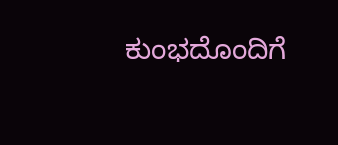ಕುಂಭದೊಂದಿಗೆ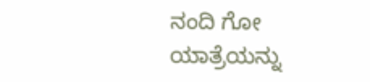ನಂದಿ ಗೋ ಯಾತ್ರೆಯನ್ನು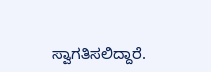ಸ್ವಾಗತಿಸಲಿದ್ದಾರೆ.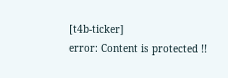[t4b-ticker]
error: Content is protected !!